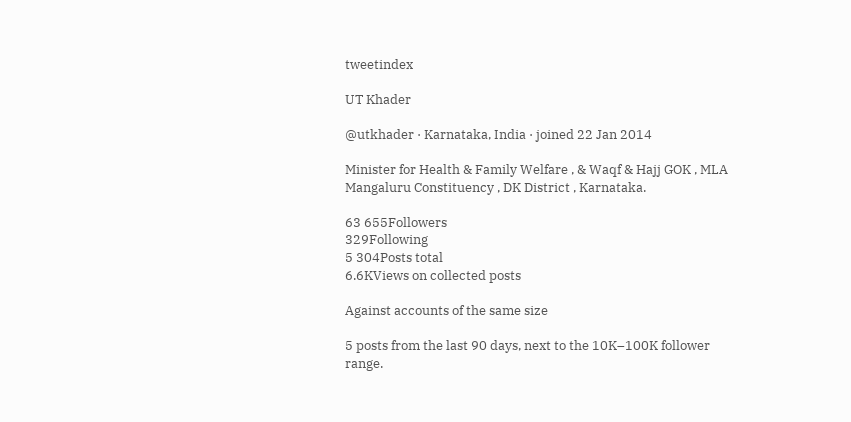tweetindex

UT Khader

@utkhader · Karnataka, India · joined 22 Jan 2014

Minister for Health & Family Welfare , & Waqf & Hajj GOK , MLA Mangaluru Constituency , DK District , Karnataka.

63 655Followers
329Following
5 304Posts total
6.6KViews on collected posts

Against accounts of the same size

5 posts from the last 90 days, next to the 10K–100K follower range.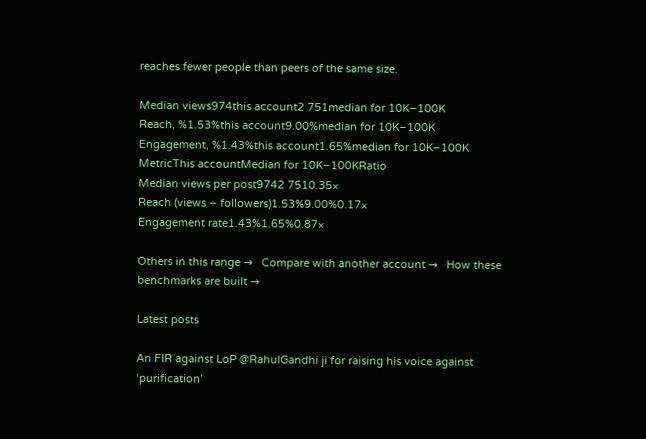reaches fewer people than peers of the same size.

Median views974this account2 751median for 10K–100K
Reach, %1.53%this account9.00%median for 10K–100K
Engagement, %1.43%this account1.65%median for 10K–100K
MetricThis accountMedian for 10K–100KRatio
Median views per post9742 7510.35×
Reach (views ÷ followers)1.53%9.00%0.17×
Engagement rate1.43%1.65%0.87×

Others in this range →   Compare with another account →   How these benchmarks are built →

Latest posts

An FIR against LoP @RahulGandhi ji for raising his voice against ‘purification’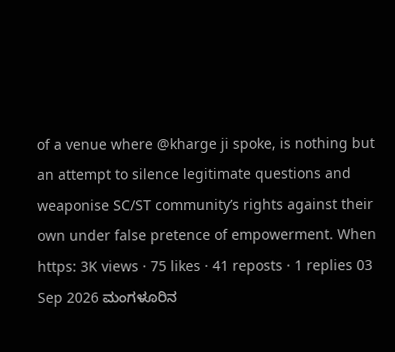of a venue where @kharge ji spoke, is nothing but an attempt to silence legitimate questions and weaponise SC/ST community’s rights against their own under false pretence of empowerment. When https: 3K views · 75 likes · 41 reposts · 1 replies 03 Sep 2026 ಮಂಗಳೂರಿನ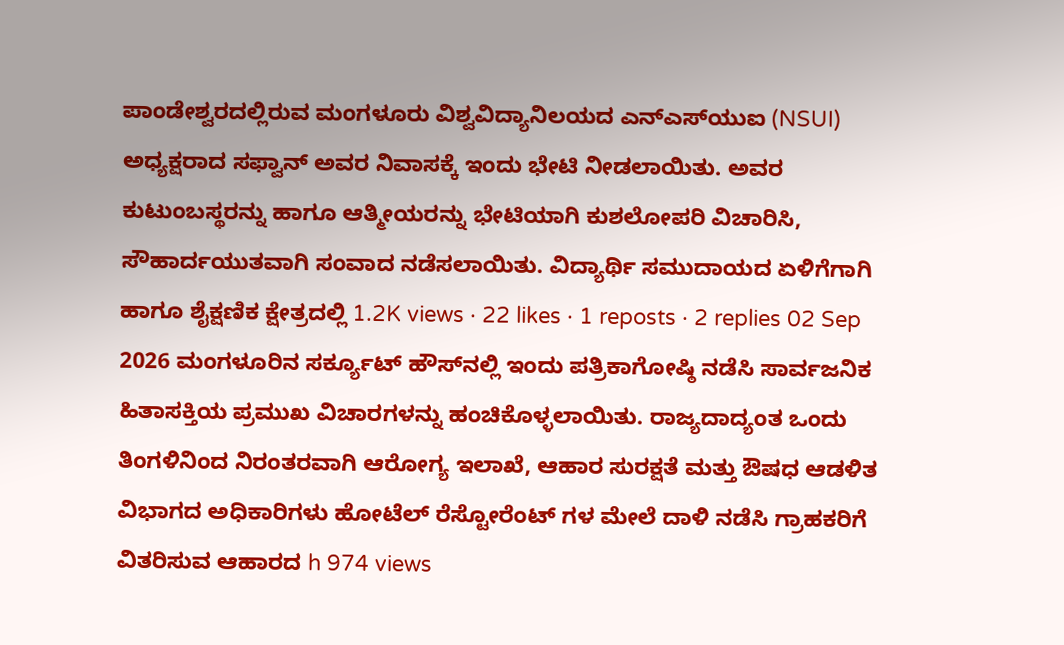ಪಾಂಡೇಶ್ವರದಲ್ಲಿರುವ ಮಂಗಳೂರು ವಿಶ್ವವಿದ್ಯಾನಿಲಯದ ಎನ್‌ಎಸ್‌ಯುಐ (NSUI) ಅಧ್ಯಕ್ಷರಾದ ಸಫ್ವಾನ್ ಅವರ ನಿವಾಸಕ್ಕೆ ಇಂದು ಭೇಟಿ ನೀಡಲಾಯಿತು. ಅವರ ಕುಟುಂಬಸ್ಥರನ್ನು ಹಾಗೂ ಆತ್ಮೀಯರನ್ನು ಭೇಟಿಯಾಗಿ ಕುಶಲೋಪರಿ ವಿಚಾರಿಸಿ, ಸೌಹಾರ್ದಯುತವಾಗಿ ಸಂವಾದ ನಡೆಸಲಾಯಿತು. ವಿದ್ಯಾರ್ಥಿ ಸಮುದಾಯದ ಏಳಿಗೆಗಾಗಿ ಹಾಗೂ ಶೈಕ್ಷಣಿಕ ಕ್ಷೇತ್ರದಲ್ಲಿ 1.2K views · 22 likes · 1 reposts · 2 replies 02 Sep 2026 ಮಂಗಳೂರಿನ ಸರ್ಕ್ಯೂಟ್ ಹೌಸ್‌ನಲ್ಲಿ ಇಂದು ಪತ್ರಿಕಾಗೋಷ್ಠಿ ನಡೆಸಿ ಸಾರ್ವಜನಿಕ ಹಿತಾಸಕ್ತಿಯ ಪ್ರಮುಖ ವಿಚಾರಗಳನ್ನು ಹಂಚಿಕೊಳ್ಳಲಾಯಿತು. ರಾಜ್ಯದಾದ್ಯಂತ ಒಂದು ತಿಂಗಳಿನಿಂದ ನಿರಂತರವಾಗಿ ಆರೋಗ್ಯ ಇಲಾಖೆ, ಆಹಾರ ಸುರಕ್ಷತೆ ಮತ್ತು ಔಷಧ ಆಡಳಿತ ವಿಭಾಗದ ಅಧಿಕಾರಿಗಳು ಹೋಟೆಲ್ ರೆಸ್ಟೋರೆಂಟ್ ಗಳ ಮೇಲೆ ದಾಳಿ ನಡೆಸಿ ಗ್ರಾಹಕರಿಗೆ ವಿತರಿಸುವ ಆಹಾರದ h 974 views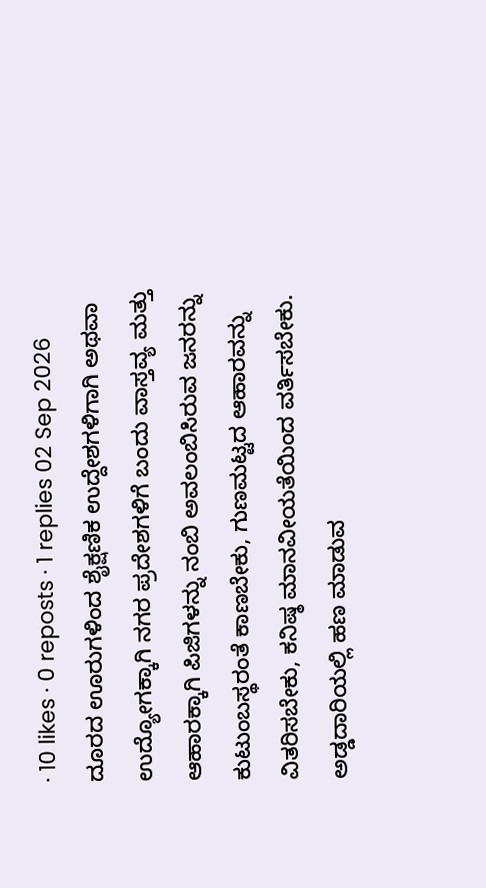· 10 likes · 0 reposts · 1 replies 02 Sep 2026 ದೂರದ ಊರುಗಳಿಂದ ಶೈಕ್ಷಣಿಕ ಉದ್ದೇಶಗಳಿಗಾಗಿ ಅಥವಾ ಉದ್ಯೋಗಕ್ಕಾಗಿ ನಗರ ಪ್ರದೇಶಗಳಿಗೆ ಬಂದು ವಾಸ್ತವ್ಯ ಮತ್ತು ಆಹಾರಕ್ಕಾಗಿ ಪಿಜಿಗಳನ್ನು ನಂಬಿ ಅವಲಂಬಿಸಿರುವ ಜನರನ್ನು ಕುಟುಂಬಸ್ಥರಂತೆ ಕಾಣಬೇಕು, ಗುಣಮಟ್ಟದ ಆಹಾರವನ್ನು ವಿತರಿಸಬೇಕು, ಕನಿಷ್ಠ ಮಾನವೀಯತೆಯಿಂದ ವರ್ತಿಸಬೇಕು. ಅಡ್ಡದಾರಿಯಲ್ಲಿ ಹಣ ಮಾಡುವ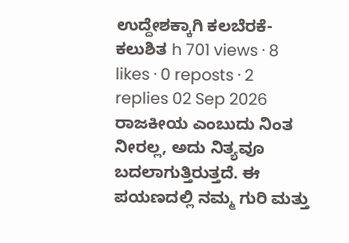ಉದ್ದೇಶಕ್ಕಾಗಿ ಕಲಬೆರಕೆ- ಕಲುಶಿತ h 701 views · 8 likes · 0 reposts · 2 replies 02 Sep 2026 ರಾಜಕೀಯ ಎಂಬುದು ನಿಂತ ನೀರಲ್ಲ, ಅದು ನಿತ್ಯವೂ ಬದಲಾಗುತ್ತಿರುತ್ತದೆ. ಈ ಪಯಣದಲ್ಲಿ ನಮ್ಮ ಗುರಿ ಮತ್ತು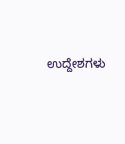ಉದ್ದೇಶಗಳು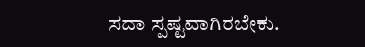ಸದಾ ಸ್ಪಷ್ಟವಾಗಿರಬೇಕು.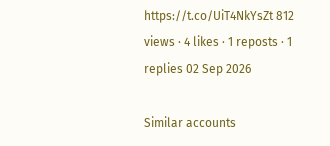https://t.co/UiT4NkYsZt 812 views · 4 likes · 1 reposts · 1 replies 02 Sep 2026

Similar accounts